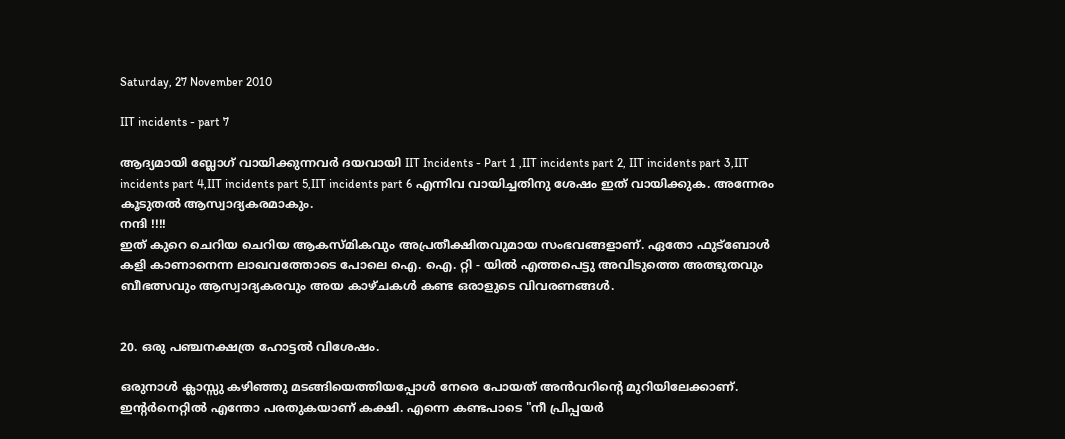Saturday, 27 November 2010

IIT incidents - part 7

ആദ്യമായി ബ്ലോഗ്‌ വായിക്കുന്നവര്‍ ദയവായി IIT Incidents - Part 1 ,IIT incidents part 2, IIT incidents part 3,IIT incidents part 4,IIT incidents part 5,IIT incidents part 6 എന്നിവ വായിച്ചതിനു ശേഷം ഇത് വായിക്കുക. അന്നേരം കൂടുതല്‍ ആസ്വാദ്യകരമാകും.
നന്ദി !!!!
ഇത് കുറെ ചെറിയ ചെറിയ ആകസ്മികവും അപ്രതീക്ഷിതവുമായ സംഭവങ്ങളാണ്. ഏതോ ഫുട്ബോള്‍ കളി കാണാനെന്ന ലാഖവത്തോടെ പോലെ ഐ. ഐ. റ്റി - യില്‍ എത്തപെട്ടു അവിടുത്തെ അത്ഭുതവും ബീഭത്സവും ആസ്വാദ്യകരവും അയ കാഴ്ചകള്‍ കണ്ട ഒരാളുടെ വിവരണങ്ങള്‍.


20. ഒരു പഞ്ചനക്ഷത്ര ഹോട്ടല്‍ വിശേഷം.

ഒരുനാള്‍ ക്ലാസ്സു കഴിഞ്ഞു മടങ്ങിയെത്തിയപ്പോള്‍ നേരെ പോയത് അന്‍വറിന്‍റെ മുറിയിലേക്കാണ്‌. ഇന്റര്‍നെറ്റില്‍ എന്തോ പരതുകയാണ് കക്ഷി. എന്നെ കണ്ടപാടെ "നീ പ്രിപ്പയര്‍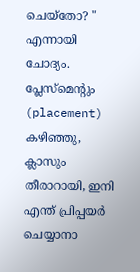ചെയ്തോ? " എന്നായി ചോദ്യം. പ്ലേസ്മെന്റും (placement) കഴിഞ്ഞു, ക്ലാസും തീരാറായി, ഇനി എന്ത് പ്രിപ്പയര്‍ ചെയ്യാനാ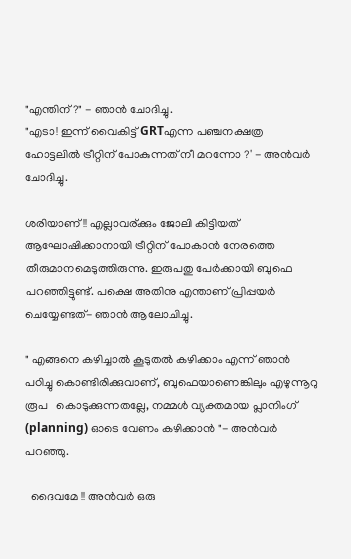"എന്തിന് ?" - ഞാന്‍ ചോദിച്ചു.
"എടാ! ഇന്ന് വൈകിട്ട് GRTഎന്ന പഞ്ചനക്ഷത്ര ഹോട്ടലില്‍ ട്രീറ്റിന് പോകുന്നത് നീ മറന്നോ ?' - അന്‍വര്‍ ചോദിച്ചു.

ശരിയാണ് !! എല്ലാവര്ക്കും ജോലി കിട്ടിയത് ആഘോഷിക്കാനായി ട്രീറ്റിന് പോകാന്‍ നേരത്തെ തീരുമാനമെടുത്തിരുന്നു. ഇരുപതു പേര്‍ക്കായി ബുഫെ പറഞ്ഞിട്ടുണ്ട്. പക്ഷെ അതിനു എന്താണ് പ്രിപ്പയര്‍ ചെയ്യേണ്ടത്- ഞാന്‍ ആലോചിച്ചു.

" എങ്ങനെ കഴിച്ചാല്‍ കൂടുതല്‍ കഴിക്കാം എന്ന് ഞാന്‍ പഠിച്ചു കൊണ്ടിരിക്കുവാണ്, ബുഫെയാണെങ്കിലും എഴുന്നൂറു  രൂപ   കൊടുക്കുന്നതല്ലേ, നമ്മള്‍ വ്യക്തമായ പ്ലാനിംഗ് (planning) ഓടെ വേണം കഴിക്കാന്‍ "- അന്‍വര്‍ പറഞ്ഞു.

  ദൈവമേ !! അന്‍വര്‍ ഒരു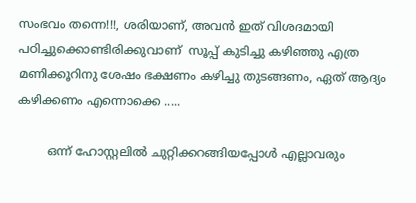സംഭവം തന്നെ!!!, ശരിയാണ്, അവന്‍ ഇത് വിശദമായി പഠിച്ചുക്കൊണ്ടിരിക്കുവാണ്  സൂപ്പ് കുടിച്ചു കഴിഞ്ഞു എത്ര മണിക്കൂറിനു ശേഷം ഭക്ഷണം കഴിച്ചു തുടങ്ങണം, ഏത് ആദ്യം കഴിക്കണം എന്നൊക്കെ .....

        ഒന്ന് ഹോസ്റ്റലില്‍ ചുറ്റിക്കറങ്ങിയപ്പോള്‍ എല്ലാവരും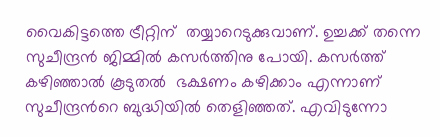വൈകിട്ടത്തെ ട്രീറ്റിന്  തയ്യാറെടുക്കുവാണ്. ഉച്ചക്ക് തന്നെ സുചീന്ദ്രന്‍ ജിമ്മില്‍ കസര്‍ത്തിനു പോയി. കസര്‍ത്ത് കഴിഞ്ഞാല്‍ കൂടുതല്‍  ഭക്ഷണം കഴിക്കാം എന്നാണ്  സുചീന്ദ്രന്‍റെ ബുദ്ധിയില്‍ തെളിഞ്ഞത്. എവിടുന്നോ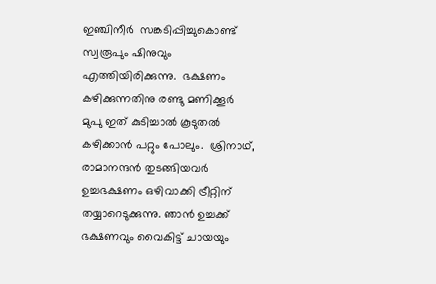ഇഞ്ചിനീര്‍  സങ്കടിപ്പിച്ചുകൊണ്ട്‌ സ്വരൂപും ഷിനുവും എത്തിയിരിക്കുന്നു.  ഭക്ഷണം കഴിക്കുന്നതിനു രണ്ടു മണിക്കൂര്‍ മുപു ഇത് കുടിച്ചാല്‍ കൂടുതല്‍ കഴിക്കാന്‍ പറ്റും പോലും.  ശ്രിനാഥ്, രാമാനന്ദന്‍ തുടങ്ങിയവര്‍ ഉച്ചഭക്ഷണം ഒഴിവാക്കി ട്രീറ്റിന് തയ്യാറെടുക്കുന്നു. ഞാന്‍ ഉച്ചക്ക് ഭക്ഷണവും വൈകിട്ട് ചായയും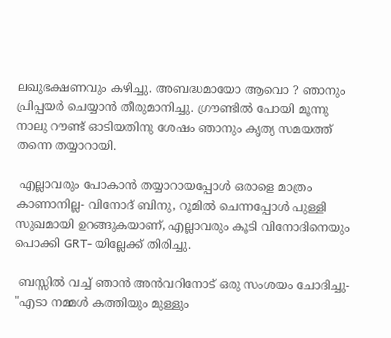ലഖുഭക്ഷണവും കഴിച്ചു. അബദ്ധമായോ ആവൊ ? ഞാനും പ്രിപ്പയര്‍ ചെയ്യാന്‍ തീരുമാനിച്ചു. ഗ്രൗണ്ടില്‍ പോയി മൂന്നു നാലു റൗണ്ട് ഓടിയതിനു ശേഷം ഞാനും കൃത്യ സമയത്ത് തന്നെ തയ്യാറായി.

 എല്ലാവരും പോകാന്‍ തയ്യാറായപ്പോള്‍ ഒരാളെ മാത്രം കാണാനില്ല- വിനോദ് ബിനു, റൂമില്‍ ചെന്നപ്പോള്‍ പുള്ളി സുഖമായി ഉറങ്ങുകയാണ്‌, എല്ലാവരും കൂടി വിനോദിനെയും പൊക്കി GRT- യില്ലേക്ക് തിരിച്ചു.

 ബസ്സില്‍ വച്ച് ഞാന്‍ അന്‍വറിനോട് ഒരു സംശയം ചോദിച്ചു- "എടാ നമ്മള്‍ കത്തിയും മുള്ളും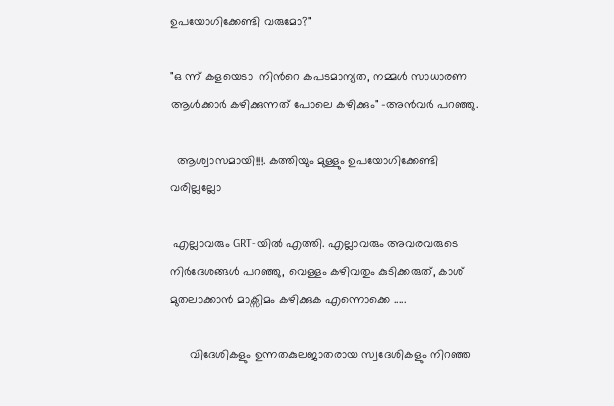ഉപയോഗിക്കേണ്ടി വരുമോ?"

"ഒ ന്ന് കളയെടാ  നിന്‍റെ കപടമാന്യത, നമ്മള്‍ സാധാരണ ആള്‍ക്കാര്‍ കഴിക്കുന്നത്‌ പോലെ കഴിക്കും" -അന്‍വര്‍ പറഞ്ഞു.

  ആശ്വാസമായി!!!. കത്തിയും മുള്ളും ഉപയോഗിക്കേണ്ടി  വരില്ലല്ലോ

 എല്ലാവരും GRT-യില്‍ എത്തി. എല്ലാവരും അവരവരുടെ നിര്‍ദേശങ്ങള്‍ പറഞ്ഞു, വെള്ളം കഴിവതും കുടിക്കരുത്, കാശ് മുതലാക്കാന്‍ മാക്സിമം കഴിക്കുക എന്നൊക്കെ .....

      വിദേശികളും ഉന്നതകുലജാതരായ സ്വദേശികളും നിറഞ്ഞ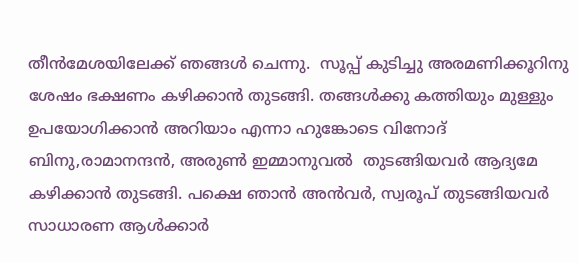തീന്‍മേശയിലേക്ക്‌ ഞങ്ങള്‍ ചെന്നു.  സൂപ്പ് കുടിച്ചു അരമണിക്കൂറിനു ശേഷം ഭക്ഷണം കഴിക്കാന്‍ തുടങ്ങി. തങ്ങള്‍ക്കു കത്തിയും മുള്ളും ഉപയോഗിക്കാന്‍ അറിയാം എന്നാ ഹുങ്കോടെ വിനോദ് ബിനു,രാമാനന്ദന്‍, അരുണ്‍ ഇമ്മാനുവല്‍  തുടങ്ങിയവര്‍ ആദ്യമേ കഴിക്കാന്‍ തുടങ്ങി. പക്ഷെ ഞാന്‍ അന്‍വര്‍, സ്വരൂപ്‌ തുടങ്ങിയവര്‍ സാധാരണ ആള്‍ക്കാര്‍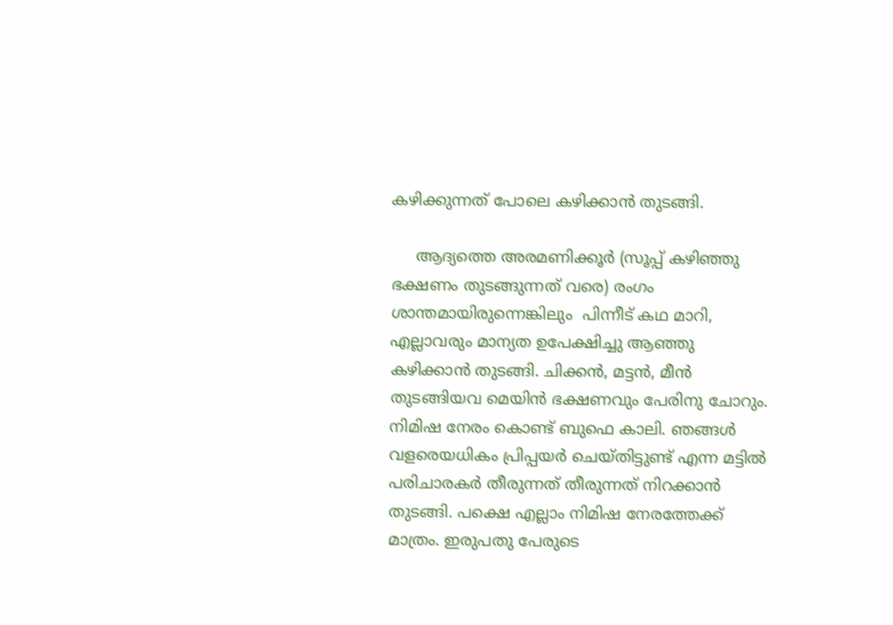കഴിക്കുന്നത്‌ പോലെ കഴിക്കാന്‍ തുടങ്ങി.

     ആദ്യത്തെ അരമണിക്കൂര്‍ (സൂപ്പ് കഴിഞ്ഞു ഭക്ഷണം തുടങ്ങുന്നത് വരെ) രംഗം ശാന്തമായിരുന്നെങ്കിലും  പിന്നീട് കഥ മാറി, എല്ലാവരും മാന്യത ഉപേക്ഷിച്ചു ആഞ്ഞു കഴിക്കാന്‍ തുടങ്ങി. ചിക്കന്‍, മട്ടന്‍, മീന്‍ തുടങ്ങിയവ മെയിന്‍ ഭക്ഷണവും പേരിനു ചോറും. നിമിഷ നേരം കൊണ്ട് ബുഫെ കാലി. ഞങ്ങള്‍ വളരെയധികം പ്രിപ്പയര്‍ ചെയ്തിട്ടുണ്ട് എന്ന മട്ടില്‍ പരിചാരകര്‍ തീരുന്നത് തീരുന്നത് നിറക്കാന്‍ തുടങ്ങി. പക്ഷെ എല്ലാം നിമിഷ നേരത്തേക്ക് മാത്രം. ഇരുപതു പേരുടെ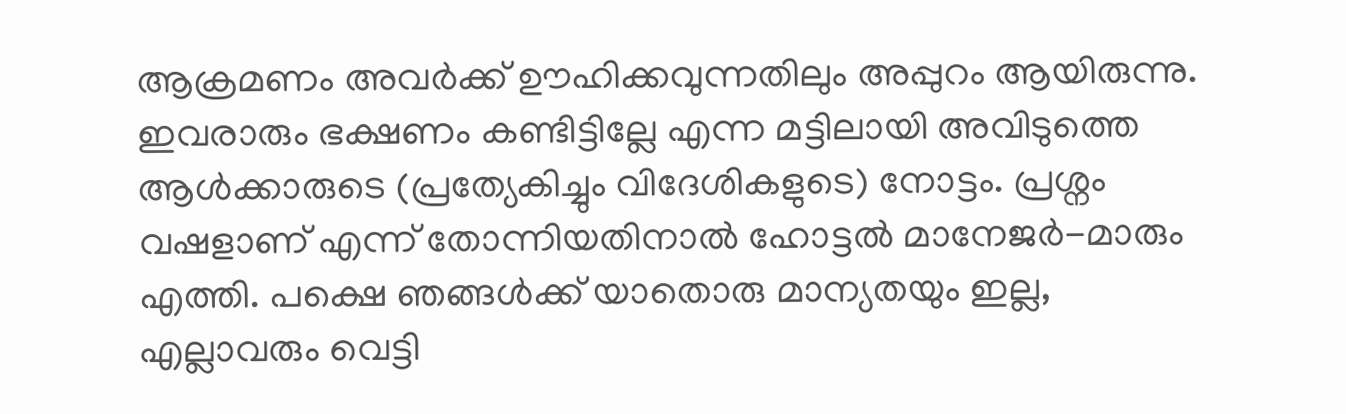ആക്രമണം അവര്‍ക്ക് ഊഹിക്കവുന്നതിലും അപ്പുറം ആയിരുന്നു.  ഇവരാരും ഭക്ഷണം കണ്ടിട്ടില്ലേ എന്ന മട്ടിലായി അവിടുത്തെ ആള്‍ക്കാരുടെ (പ്രത്യേകിച്ചും വിദേശികളുടെ) നോട്ടം. പ്രശ്നം വഷളാണ് എന്ന് തോന്നിയതിനാല്‍ ഹോട്ടല്‍ മാനേജര്‍-മാരും എത്തി. പക്ഷെ ഞങ്ങള്‍ക്ക് യാതൊരു മാന്യതയും ഇല്ല, എല്ലാവരും വെട്ടി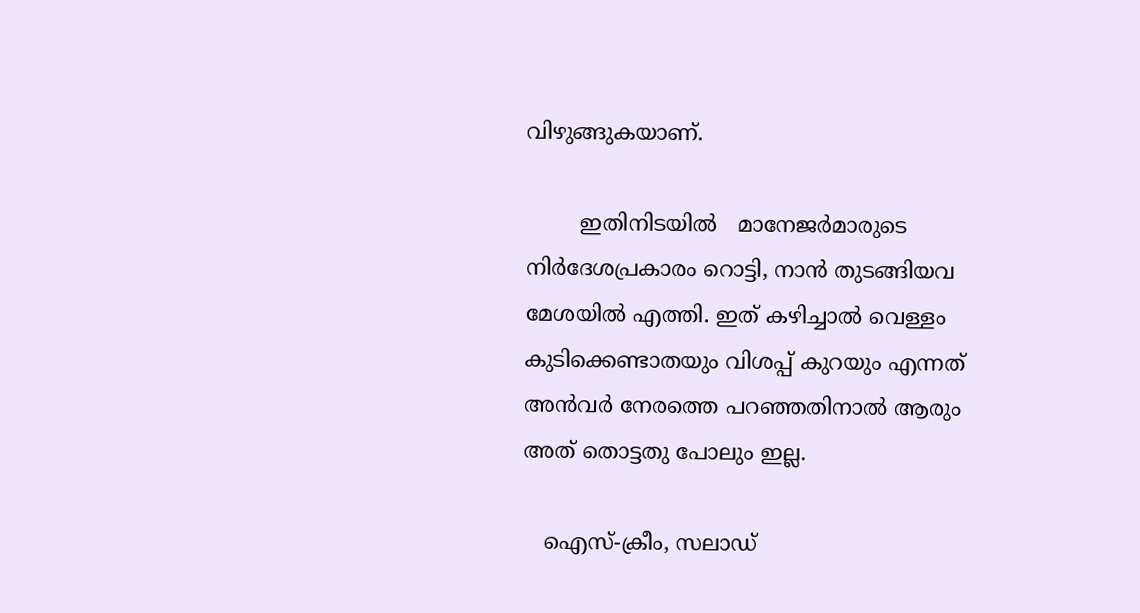വിഴുങ്ങുകയാണ്.

        ഇതിനിടയില്‍   മാനേജര്‍മാരുടെ നിര്‍ദേശപ്രകാരം റൊട്ടി, നാന്‍ തുടങ്ങിയവ മേശയില്‍ എത്തി. ഇത് കഴിച്ചാല്‍ വെള്ളം കുടിക്കെണ്ടാതയും വിശപ്പ്‌ കുറയും എന്നത് അന്‍വര്‍ നേരത്തെ പറഞ്ഞതിനാല്‍ ആരും അത് തൊട്ടതു പോലും ഇല്ല.

   ഐസ്-ക്രീം, സലാഡ്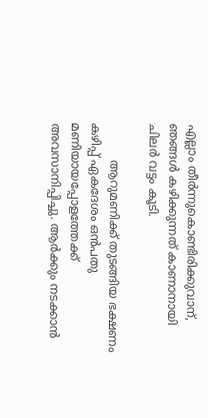എല്ലാം തീര്‍ന്നുകൊണ്ടിരിക്കുവാന്, ഞങ്ങള്‍ കഴിക്കുന്നത്‌ കാണാനായി ചിലര്‍ വട്ടം കൂടി.

          ആറുമണിക്ക് തുടങ്ങിയ ഭക്ഷണം കഴിപ്പ്‌ ഏകദേശം ഒന്‍പതു മണിയായപ്പോളത്തേക്ക് അവസാനിപ്പിച്ചു. ആര്‍ക്കും നടക്കാന്‍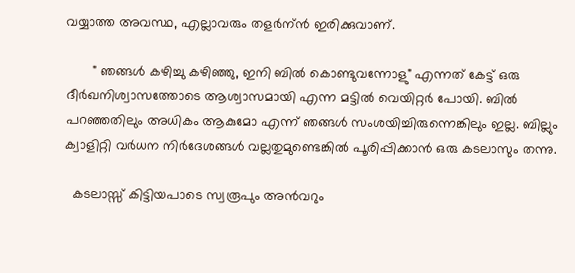വയ്യാത്ത അവസ്ഥ, എല്ലാവരും തളര്‍ന്ന്‍ ഇരിക്കുവാണ്.

       " ഞങ്ങള്‍ കഴിച്ചു കഴിഞ്ഞു, ഇനി ബില്‍ കൊണ്ടുവന്നോളു" എന്നത് കേട്ട് ഒരു ദീര്‍ഖനിശ്വാസത്തോടെ ആശ്വാസമായി എന്ന മട്ടില്‍ വെയിറ്റര്‍ പോയി. ബില്‍ പറഞ്ഞതിലും അധികം ആകുമോ എന്ന് ഞങ്ങള്‍ സംശയിച്ചിരുന്നെങ്കിലും ഇല്ല. ബില്ലും ക്വാളിറ്റി വര്‍ധന നിര്‍ദേശങ്ങള്‍ വല്ലതുമുണ്ടെങ്കില്‍ പൂരിപ്പിക്കാന്‍ ഒരു കടലാസും തന്നു.

  കടലാസ്സ്‌ കിട്ടിയപാടെ സ്വരൂപും അന്‍വറും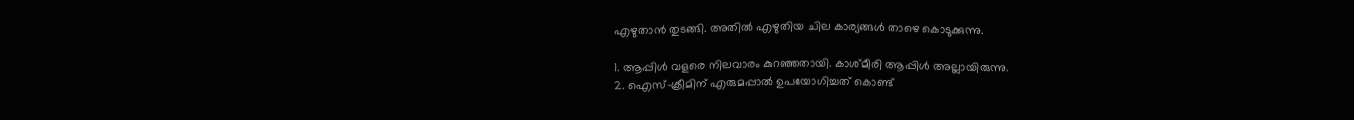എഴുതാന്‍ തുടങ്ങി. അതില്‍ എഴുതിയ ചില കാര്യങ്ങള്‍ താഴെ കൊടുക്കുന്നു.

1. ആപ്പിള്‍ വളരെ നിലവാരം കുറഞ്ഞതായി. കാശ്മീരി ആപ്പിള്‍ അല്ലായിരുന്നു.
2. ഐസ്-ക്രീമിന് എരുമപ്പാല്‍ ഉപയോഗിച്ചത് കൊണ്ട്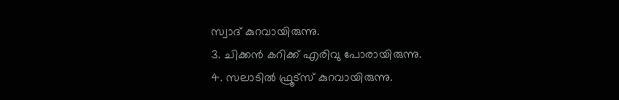സ്വാദ് കുറവായിരുന്നു.
3. ചിക്കന്‍ കറിക്ക് എരിവു പോരായിരുന്നു.
4. സലാടില്‍ ഫ്രൂട്സ് കുറവായിരുന്നു.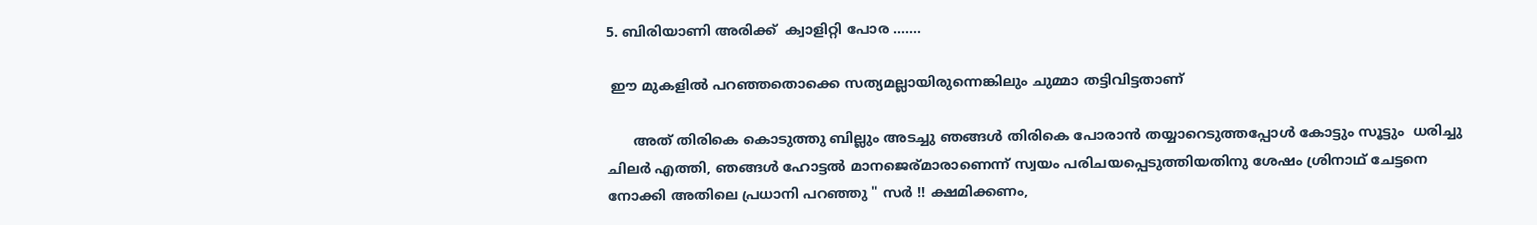5. ബിരിയാണി അരിക്ക്  ക്വാളിറ്റി പോര .......

 ഈ മുകളില്‍ പറഞ്ഞതൊക്കെ സത്യമല്ലായിരുന്നെങ്കിലും ചുമ്മാ തട്ടിവിട്ടതാണ്

      അത് തിരികെ കൊടുത്തു ബില്ലും അടച്ചു ഞങ്ങള്‍ തിരികെ പോരാന്‍ തയ്യാറെടുത്തപ്പോള്‍ കോട്ടും സൂട്ടും  ധരിച്ചു ചിലര്‍ എത്തി, ഞങ്ങള്‍ ഹോട്ടല്‍ മാനജെര്മാരാണെന്ന് സ്വയം പരിചയപ്പെടുത്തിയതിനു ശേഷം ശ്രിനാഥ് ചേട്ടനെ നോക്കി അതിലെ പ്രധാനി പറഞ്ഞു " സര്‍ !! ക്ഷമിക്കണം,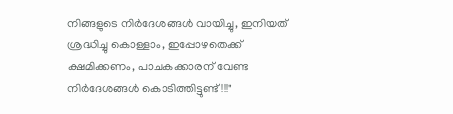നിങ്ങളുടെ നിര്‍ദേശങ്ങള്‍ വായിച്ചു, ഇനിയത് ശ്രദ്ധിച്ചു കൊള്ളാം, ഇപ്പോഴതെക്ക് ക്ഷമിക്കണം, പാചകക്കാരന് വേണ്ട നിര്‍ദേശങ്ങള്‍ കൊടിത്തിട്ടുണ്ട്!!!"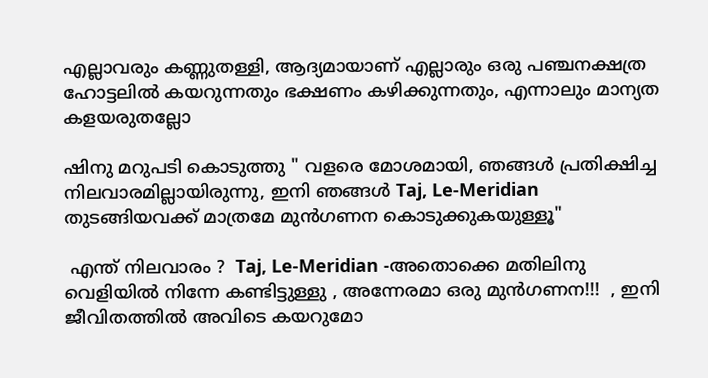എല്ലാവരും കണ്ണുതള്ളി, ആദ്യമായാണ് എല്ലാരും ഒരു പഞ്ചനക്ഷത്ര ഹോട്ടലില്‍ കയറുന്നതും ഭക്ഷണം കഴിക്കുന്നതും, എന്നാലും മാന്യത കളയരുതല്ലോ

ഷിനു മറുപടി കൊടുത്തു " വളരെ മോശമായി, ഞങ്ങള്‍ പ്രതിക്ഷിച്ച നിലവാരമില്ലായിരുന്നു, ഇനി ഞങ്ങള്‍ Taj, Le-Meridian തുടങ്ങിയവക്ക് മാത്രമേ മുന്‍ഗണന കൊടുക്കുകയുള്ളൂ"

 എന്ത് നിലവാരം ?  Taj, Le-Meridian -അതൊക്കെ മതിലിനു വെളിയില്‍ നിന്നേ കണ്ടിട്ടുള്ളു , അന്നേരമാ ഒരു മുന്‍ഗണന!!!  , ഇനി ജീവിതത്തില്‍ അവിടെ കയറുമോ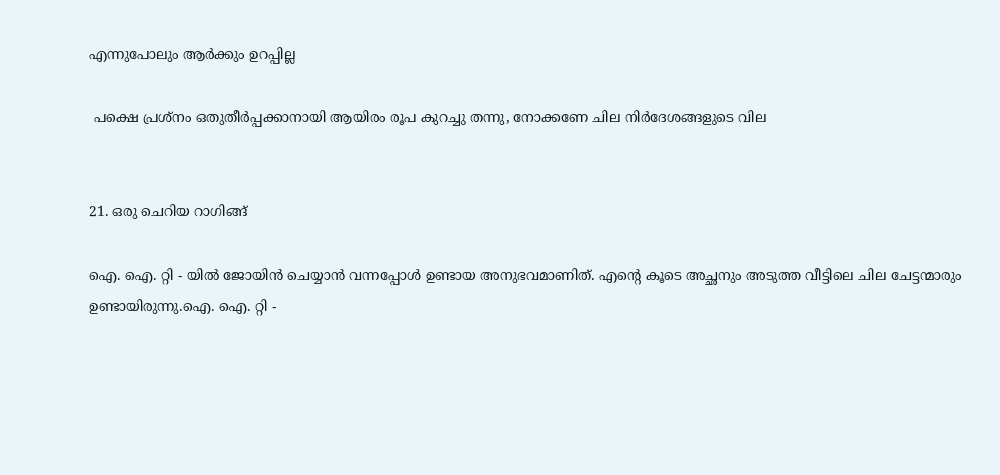എന്നുപോലും ആര്‍ക്കും ഉറപ്പില്ല

 പക്ഷെ പ്രശ്നം ഒതുതീര്‍പ്പക്കാനായി ആയിരം രൂപ കുറച്ചു തന്നു, നോക്കണേ ചില നിര്‍ദേശങ്ങളുടെ വില


21. ഒരു ചെറിയ റാഗിങ്ങ്

ഐ. ഐ. റ്റി - യില്‍ ജോയിന്‍ ചെയ്യാന്‍ വന്നപ്പോള്‍ ഉണ്ടായ അനുഭവമാണിത്. എന്‍റെ കൂടെ അച്ഛനും അടുത്ത വീട്ടിലെ ചില ചേട്ടന്മാരും ഉണ്ടായിരുന്നു.ഐ. ഐ. റ്റി -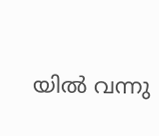യില്‍ വന്നു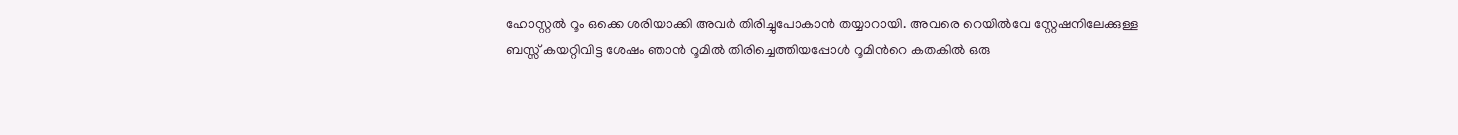ഹോസ്റ്റല്‍ റൂം ഒക്കെ ശരിയാക്കി അവര്‍ തിരിച്ചുപോകാന്‍ തയ്യാറായി. അവരെ റെയില്‍വേ സ്റ്റേഷനിലേക്കുള്ള ബസ്സ്‌ കയറ്റിവിട്ട ശേഷം ഞാന്‍ റൂമില്‍ തിരിച്ചെത്തിയപ്പോള്‍ റൂമിന്‍റെ കതകില്‍ ഒരു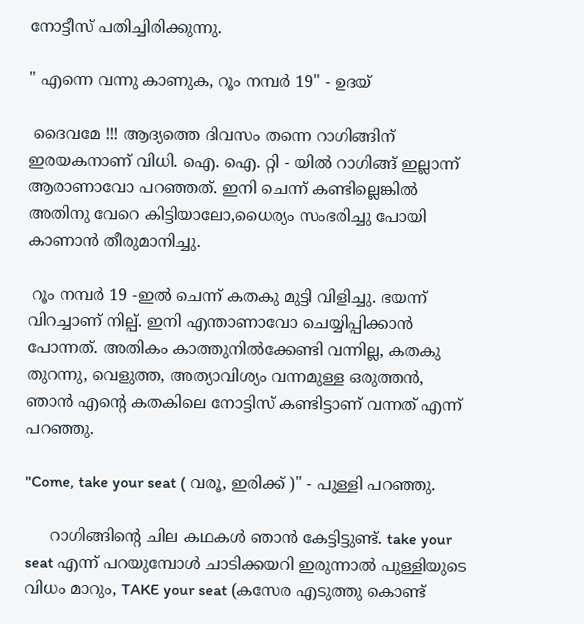നോട്ടീസ് പതിച്ചിരിക്കുന്നു.

" എന്നെ വന്നു കാണുക, റൂം നമ്പര്‍ 19" - ഉദയ്

 ദൈവമേ !!! ആദ്യത്തെ ദിവസം തന്നെ റാഗിങ്ങിന് ഇരയകനാണ് വിധി. ഐ. ഐ. റ്റി - യില്‍ റാഗിങ്ങ് ഇല്ലാന്ന് ആരാണാവോ പറഞ്ഞത്. ഇനി ചെന്ന് കണ്ടില്ലെങ്കില്‍ അതിനു വേറെ കിട്ടിയാലോ,ധൈര്യം സംഭരിച്ചു പോയി കാണാന്‍ തീരുമാനിച്ചു.

 റൂം നമ്പര്‍ 19 -ഇല്‍ ചെന്ന് കതകു മുട്ടി വിളിച്ചു. ഭയന്ന് വിറച്ചാണ് നില്പ്. ഇനി എന്താണാവോ ചെയ്യിപ്പിക്കാന്‍ പോന്നത്. അതികം കാത്തുനില്‍ക്കേണ്ടി വന്നില്ല, കതകു തുറന്നു, വെളുത്ത, അത്യാവിശ്യം വന്നമുള്ള ഒരുത്തന്‍, ഞാന്‍ എന്‍റെ കതകിലെ നോട്ടിസ് കണ്ടിട്ടാണ് വന്നത് എന്ന് പറഞ്ഞു.

"Come, take your seat ( വരൂ, ഇരിക്ക് )" - പുള്ളി പറഞ്ഞു.

     റാഗിങ്ങിന്‍റെ ചില കഥകള്‍ ഞാന്‍ കേട്ടിട്ടുണ്ട്. take your seat എന്ന് പറയുമ്പോള്‍ ചാടിക്കയറി ഇരുന്നാല്‍ പുള്ളിയുടെ വിധം മാറും, TAKE your seat (കസേര എടുത്തു കൊണ്ട്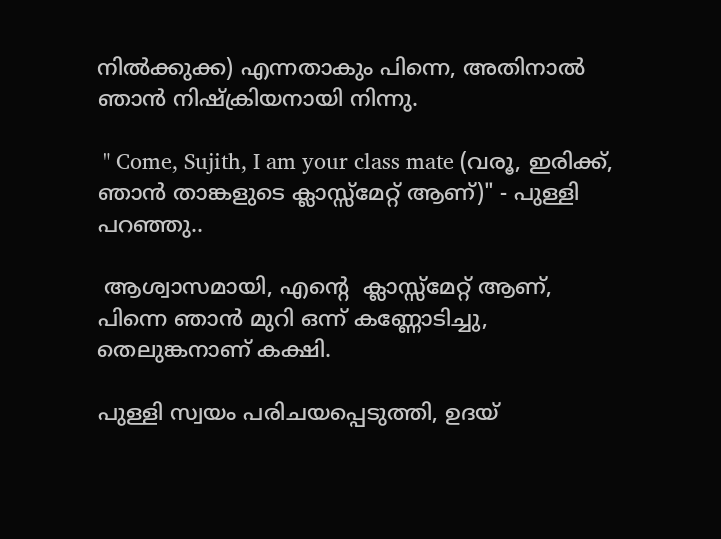നില്‍ക്കുക്ക) എന്നതാകും പിന്നെ, അതിനാല്‍ ഞാന്‍ നിഷ്ക്രിയനായി നിന്നു.

 " Come, Sujith, I am your class mate (വരൂ, ഇരിക്ക്, ഞാന്‍ താങ്കളുടെ ക്ലാസ്സ്‌മേറ്റ്‌ ആണ്)" - പുള്ളി പറഞ്ഞു..

 ആശ്വാസമായി, എന്‍റെ  ക്ലാസ്സ്‌മേറ്റ്‌ ആണ്, പിന്നെ ഞാന്‍ മുറി ഒന്ന് കണ്ണോടിച്ചു, തെലുങ്കനാണ് കക്ഷി.

പുള്ളി സ്വയം പരിചയപ്പെടുത്തി, ഉദയ്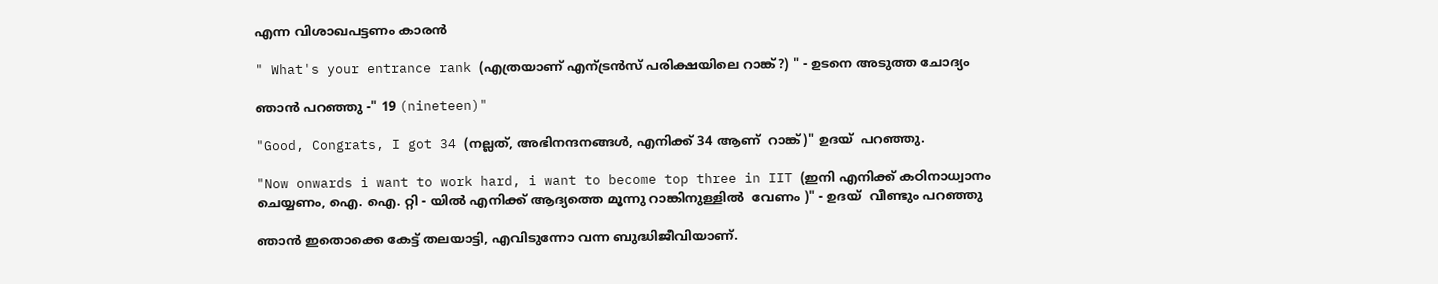എന്ന വിശാഖപട്ടണം കാരന്‍

" What's your entrance rank (എത്രയാണ് എന്ട്രന്‍സ് പരിക്ഷയിലെ റാങ്ക്?) " - ഉടനെ അടുത്ത ചോദ്യം

ഞാന്‍ പറഞ്ഞു -" 19 (nineteen)"

"Good, Congrats, I got 34 (നല്ലത്, അഭിനന്ദനങ്ങള്‍, എനിക്ക് 34 ആണ്  റാങ്ക്)" ഉദയ്  പറഞ്ഞു.

"Now onwards i want to work hard, i want to become top three in IIT (ഇനി എനിക്ക് കഠിനാധ്വാനം ചെയ്യണം, ഐ. ഐ. റ്റി - യില്‍ എനിക്ക് ആദ്യത്തെ മൂന്നു റാങ്കിനുള്ളില്‍  വേണം )" - ഉദയ്  വീണ്ടും പറഞ്ഞു

ഞാന്‍ ഇതൊക്കെ കേട്ട് തലയാട്ടി, എവിടുന്നോ വന്ന ബുദ്ധിജീവിയാണ്‌.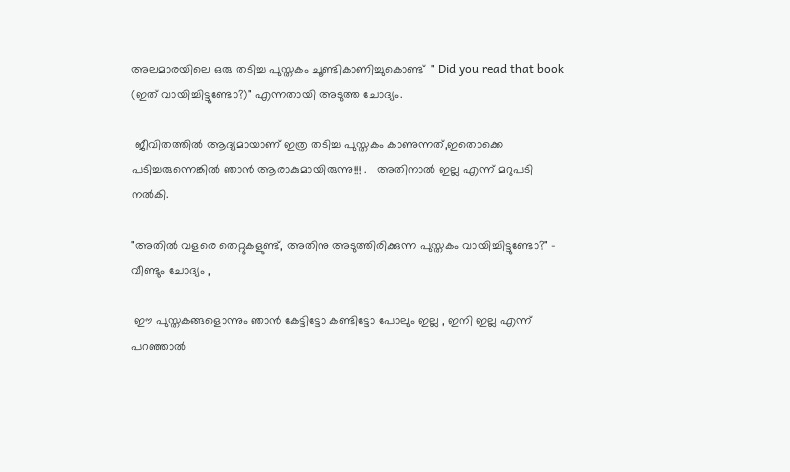അലമാരയിലെ ഒരു തടിച്ച പുസ്തകം ചൂണ്ടികാണിച്ചുകൊണ്ട്  " Did you read that book (ഇത് വായിച്ചിട്ടുണ്ടോ?)" എന്നതായി അടുത്ത ചോദ്യം.

 ജീവിതത്തില്‍ ആദ്യമായാണ് ഇത്ര തടിച്ച പുസ്തകം കാണുന്നത്,ഇതൊക്കെ പടിച്ചരുന്നെങ്കില്‍ ഞാന്‍ ആരാകുമായിരുന്നു!!! .   അതിനാല്‍ ഇല്ല എന്ന് മറുപടി നല്‍കി.

"അതില്‍ വളരെ തെറ്റുകളുണ്ട്‌, അതിനു അടുത്തിരിക്കുന്ന പുസ്തകം വായിച്ചിട്ടുണ്ടോ?" - വീണ്ടും ചോദ്യം ,

 ഈ പുസ്തകങ്ങളൊന്നും ഞാന്‍ കേട്ടിട്ടോ കണ്ടിട്ടോ പോലും ഇല്ല , ഇനി ഇല്ല എന്ന് പറഞ്ഞാല്‍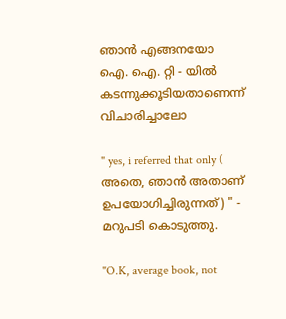ഞാന്‍ എങ്ങനയോ ഐ. ഐ. റ്റി - യില്‍ കടന്നുക്കൂടിയതാണെന്ന് വിചാരിച്ചാലോ

" yes, i referred that only ( അതെ, ഞാന്‍ അതാണ് ഉപയോഗിച്ചിരുന്നത്) " - മറുപടി കൊടുത്തു.

"O.K, average book, not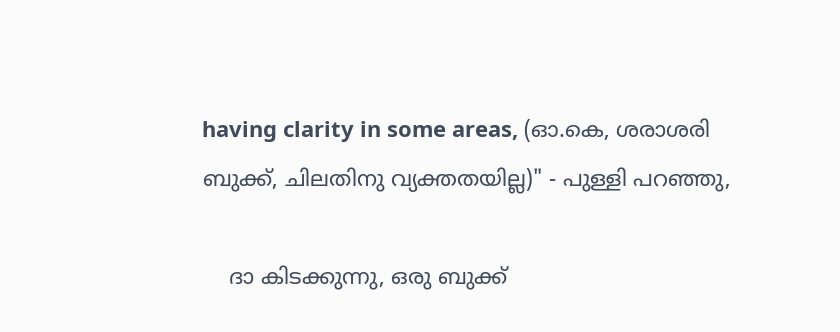having clarity in some areas, (ഓ.കെ, ശരാശരി ബുക്ക്‌, ചിലതിനു വ്യക്തതയില്ല)" - പുള്ളി പറഞ്ഞു,

    ദാ കിടക്കുന്നു, ഒരു ബുക്ക്‌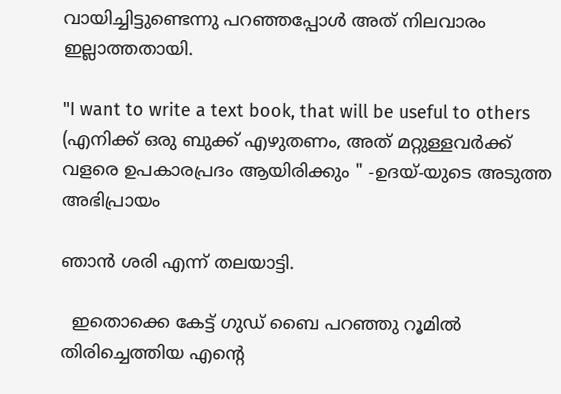വായിച്ചിട്ടുണ്ടെന്നു പറഞ്ഞപ്പോള്‍ അത് നിലവാരം ഇല്ലാത്തതായി.

"I want to write a text book, that will be useful to others (എനിക്ക് ഒരു ബുക്ക്‌ എഴുതണം, അത് മറ്റുള്ളവര്‍ക്ക് വളരെ ഉപകാരപ്രദം ആയിരിക്കും " -ഉദയ്-യുടെ അടുത്ത അഭിപ്രായം

ഞാന്‍ ശരി എന്ന് തലയാട്ടി.

  ഇതൊക്കെ കേട്ട് ഗുഡ് ബൈ പറഞ്ഞു റൂമില്‍ തിരിച്ചെത്തിയ എന്‍റെ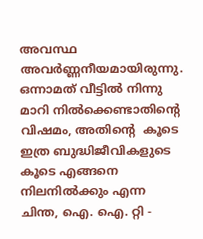അവസ്ഥ അവര്‍ണ്ണനീയമായിരുന്നു. ഒന്നാമത് വീട്ടില്‍ നിന്നു മാറി നില്‍ക്കെണ്ടാതിന്‍റെ വിഷമം, അതിന്‍റെ  കൂടെ ഇത്ര ബുദ്ധിജീവികളുടെ കൂടെ എങ്ങനെ നിലനില്‍ക്കും എന്ന ചിന്ത, ഐ. ഐ. റ്റി -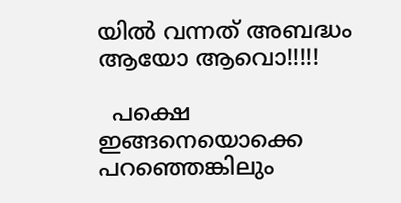യില്‍ വന്നത് അബദ്ധം ആയോ ആവൊ!!!!!

  പക്ഷെ ഇങ്ങനെയൊക്കെ പറഞ്ഞെങ്കിലും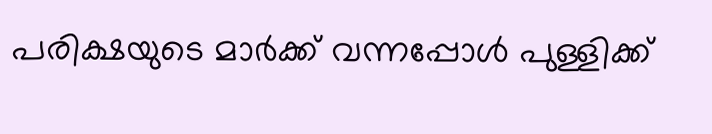പരിക്ഷയുടെ മാര്‍ക്ക്‌ വന്നപ്പോള്‍ പുള്ളിക്ക്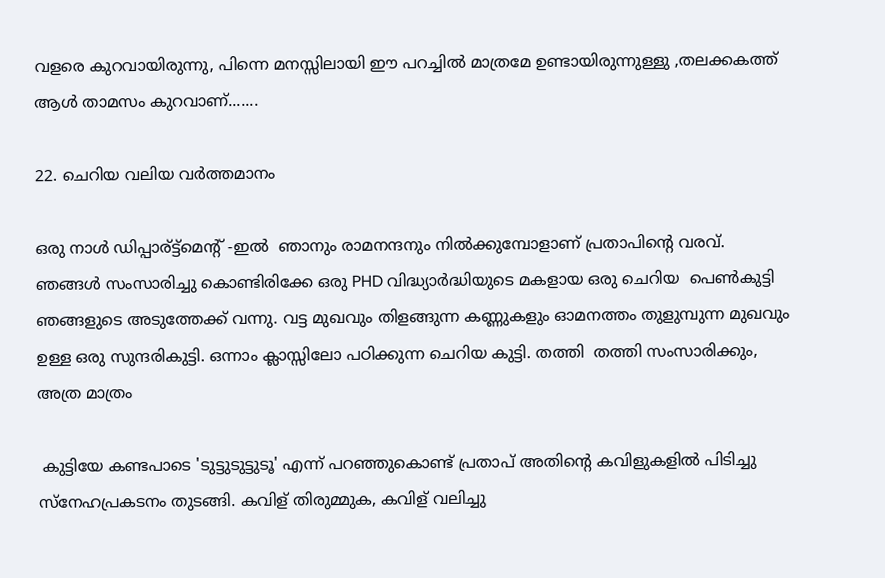വളരെ കുറവായിരുന്നു, പിന്നെ മനസ്സിലായി ഈ പറച്ചില്‍ മാത്രമേ ഉണ്ടായിരുന്നുള്ളു ,തലക്കകത്ത് ആള്‍ താമസം കുറവാണ്.......

22. ചെറിയ വലിയ വര്‍ത്തമാനം

ഒരു നാള്‍ ഡിപ്പാര്ട്ട്മെന്റ് -ഇല്‍  ഞാനും രാമനന്ദനും നില്‍ക്കുമ്പോളാണ് പ്രതാപിന്‍റെ വരവ്. ഞങ്ങള്‍ സംസാരിച്ചു കൊണ്ടിരിക്കേ ഒരു PHD വിദ്ധ്യാര്‍ദ്ധിയുടെ മകളായ ഒരു ചെറിയ  പെണ്‍കുട്ടി ഞങ്ങളുടെ അടുത്തേക്ക് വന്നു. വട്ട മുഖവും തിളങ്ങുന്ന കണ്ണുകളും ഓമനത്തം തുളുമ്പുന്ന മുഖവും ഉള്ള ഒരു സുന്ദരികുട്ടി. ഒന്നാം ക്ലാസ്സിലോ പഠിക്കുന്ന ചെറിയ കുട്ടി. തത്തി  തത്തി സംസാരിക്കും, അത്ര മാത്രം

 കുട്ടിയേ കണ്ടപാടെ 'ടുട്ടുടുട്ടുടൂ' എന്ന് പറഞ്ഞുകൊണ്ട് പ്രതാപ്‌ അതിന്‍റെ കവിളുകളില്‍ പിടിച്ചു സ്നേഹപ്രകടനം തുടങ്ങി. കവിള് തിരുമ്മുക, കവിള് വലിച്ചു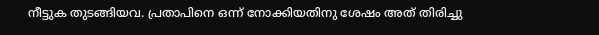നീട്ടുക തുടങ്ങിയവ. പ്രതാപിനെ ഒന്ന് നോക്കിയതിനു ശേഷം അത് തിരിച്ചു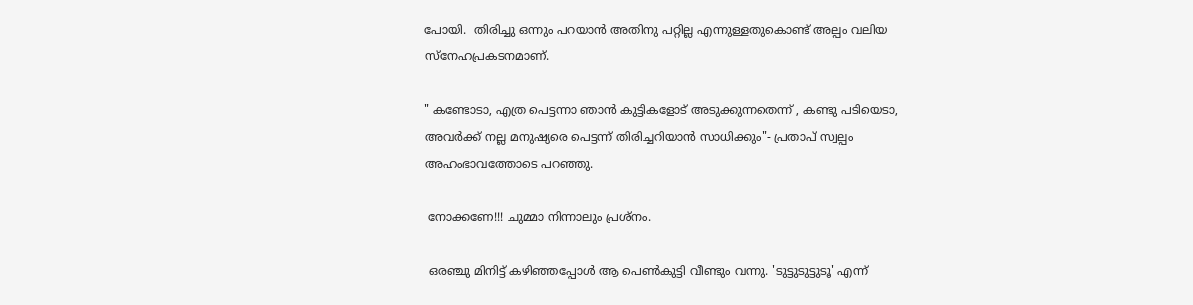പോയി.  തിരിച്ചു ഒന്നും പറയാന്‍ അതിനു പറ്റില്ല എന്നുള്ളതുകൊണ്ട് അല്പം വലിയ സ്നേഹപ്രകടനമാണ്.

" കണ്ടോടാ, എത്ര പെട്ടന്നാ ഞാന്‍ കുട്ടികളോട് അടുക്കുന്നതെന്ന് , കണ്ടു പടിയെടാ, അവര്‍ക്ക് നല്ല മനുഷ്യരെ പെട്ടന്ന് തിരിച്ചറിയാന്‍ സാധിക്കും"- പ്രതാപ്‌ സ്വല്പം അഹംഭാവത്തോടെ പറഞ്ഞു.

 നോക്കണേ!!! ചുമ്മാ നിന്നാലും പ്രശ്നം.

 ഒരഞ്ചു മിനിട്ട് കഴിഞ്ഞപ്പോള്‍ ആ പെണ്‍കുട്ടി വീണ്ടും വന്നു. 'ടുട്ടുടുട്ടുടൂ' എന്ന്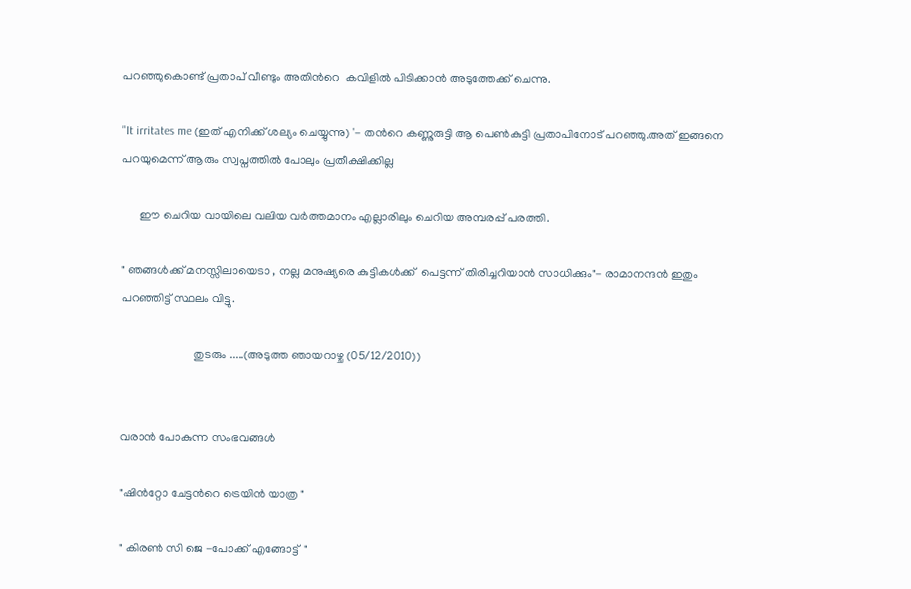പറഞ്ഞുകൊണ്ട് പ്രതാപ്‌ വീണ്ടും അതിന്‍റെ  കവിളില്‍ പിടിക്കാന്‍ അടുത്തേക്ക് ചെന്നു.

"It irritates me (ഇത് എനിക്ക് ശല്യം ചെയ്യുന്നു) '- തന്‍റെ കണ്ണുരുട്ടി ആ പെണ്‍കുട്ടി പ്രതാപിനോട് പറഞ്ഞു.അത് ഇങ്ങനെ പറയുമെന്ന് ആരും സ്വപ്നത്തില്‍ പോലും പ്രതീക്ഷിക്കില്ല

      ഈ ചെറിയ വായിലെ വലിയ വര്‍ത്തമാനം എല്ലാരിലും ചെറിയ അമ്പരപ്പ് പരത്തി.

" ഞങ്ങള്‍ക്ക് മനസ്സിലായെടാ , നല്ല മനുഷ്യരെ കുട്ടികള്‍ക്ക്  പെട്ടന്ന് തിരിച്ചറിയാന്‍ സാധിക്കും"- രാമാനന്ദന്‍ ഇതും പറഞ്ഞിട്ട് സ്ഥലം വിട്ടു.

                         തുടരും .....(അടുത്ത ഞായറാഴ്ച (05/12/2010))


വരാന്‍ പോകുന്ന സംഭവങ്ങള്‍

"ഷിന്‍റ്റോ ചേട്ടന്‍റെ ട്രെയിന്‍ യാത്ര "

" കിരണ്‍ സി ജെ -പോക്ക് എങ്ങോട്ട്  "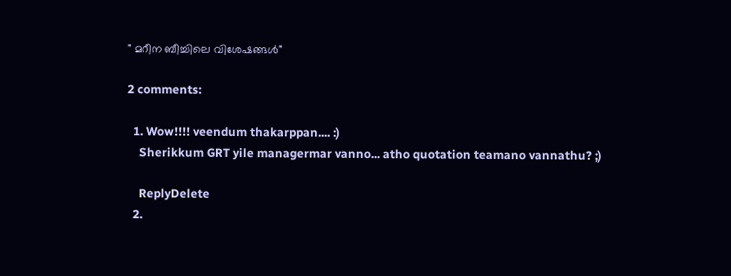" മറീന ബീച്ചിലെ വിശേഷങ്ങള്‍"

2 comments:

  1. Wow!!!! veendum thakarppan.... :)
    Sherikkum GRT yile managermar vanno... atho quotation teamano vannathu? ;)

    ReplyDelete
  2.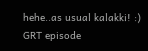hehe..as usual kalakki! :) GRT episode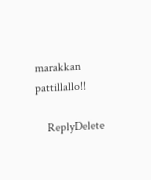marakkan pattillallo!!

    ReplyDelete